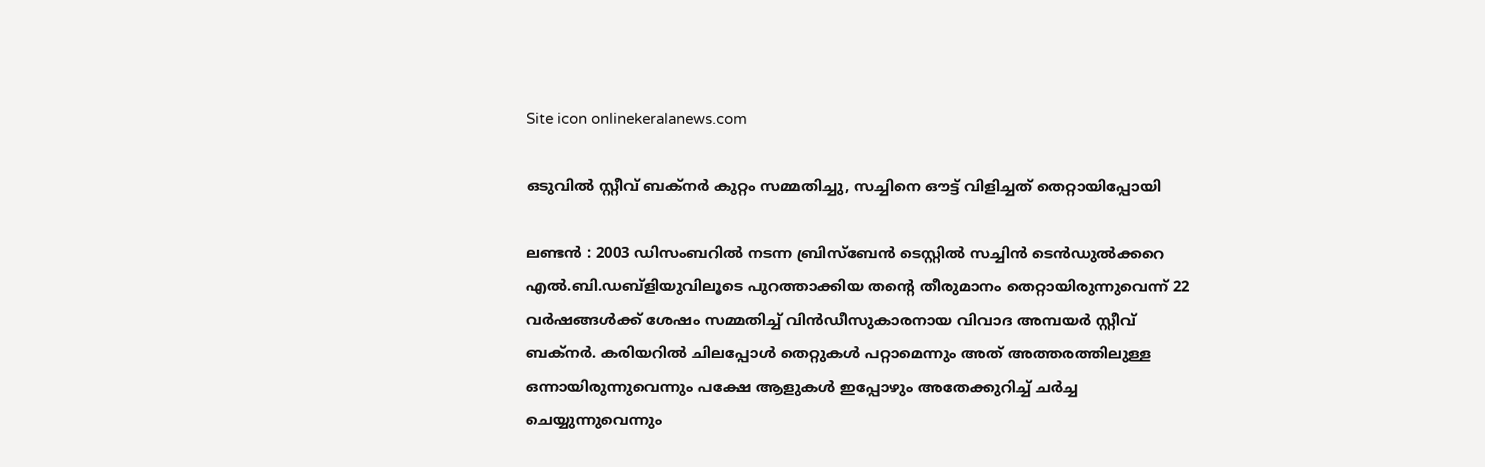Site icon onlinekeralanews.com

ഒടുവിൽ സ്റ്റീവ് ബക്നർ കുറ്റം സമ്മതിച്ചു, സച്ചിനെ ഔട്ട് വിളിച്ചത് തെറ്റായിപ്പോയി

ലണ്ടൻ : 2003 ഡിസംബറിൽ നടന്ന ബ്രിസ്ബേൻ ടെസ്റ്റിൽ സച്ചിൻ ടെൻഡുൽക്കറെ എൽ.ബി.ഡബ്ളിയുവിലൂടെ പുറത്താക്കിയ തന്റെ തീരുമാനം തെറ്റായിരുന്നുവെന്ന് 22 വർഷങ്ങൾക്ക് ശേഷം സമ്മതിച്ച് വിൻഡീസുകാരനായ വിവാദ അമ്പയർ സ്റ്റീവ് ബക്നർ. കരിയറിൽ ചിലപ്പോൾ തെറ്റുകൾ പറ്റാമെന്നും അത് അത്തരത്തിലുള്ള ഒന്നായിരുന്നുവെന്നും പക്ഷേ ആളുകൾ ഇപ്പോഴും അതേക്കുറിച്ച് ചർച്ച ചെയ്യുന്നുവെന്നും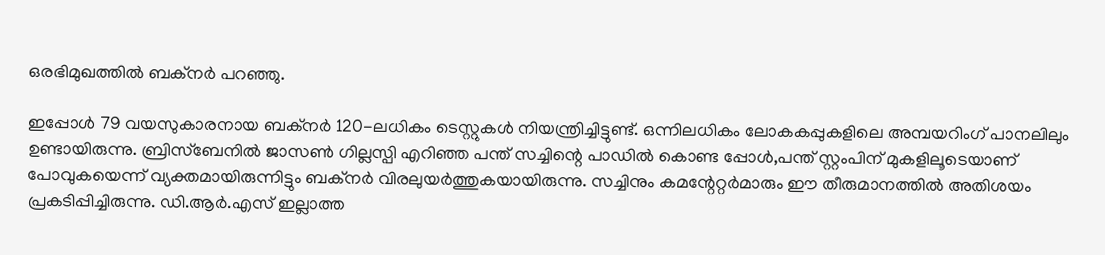ഒരഭിമുഖത്തിൽ ബക്നർ പറഞ്ഞു.

ഇപ്പോൾ 79 വയസുകാരനായ ബക്‌നർ 120-ലധികം ടെസ്റ്റുകൾ നിയന്ത്രിച്ചിട്ടുണ്ട്. ഒന്നിലധികം ലോകകപ്പുകളിലെ അമ്പയറിംഗ് പാനലിലും ഉണ്ടായിരുന്നു. ബ്രിസ്ബേനിൽ ജാസൺ ഗില്ലസ്പി എറിഞ്ഞ പന്ത് സച്ചിന്റെ പാഡിൽ കൊണ്ട പ്പോൾ,പന്ത് സ്റ്റംപിന് മുകളിലൂടെയാണ് പോവുകയെന്ന് വ്യക്തമായിരുന്നിട്ടും ബക്‌നർ വിരലുയർത്തുകയായിരുന്നു. സച്ചിനും കമന്റേറ്റർമാരും ഈ തീരുമാനത്തിൽ അതിശയം പ്രകടിപ്പിച്ചിരുന്നു. ഡി.ആർ.എസ് ഇല്ലാത്ത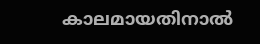കാലമായതിനാൽ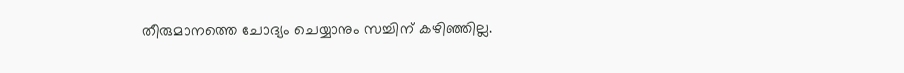തീരുമാനത്തെ ചോദ്യം ചെയ്യാനും സച്ചിന് കഴിഞ്ഞില്ല.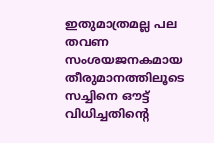ഇതുമാത്രമല്ല പല തവണ സംശയജനകമായ തീരുമാനത്തിലൂടെ സച്ചിനെ ഔട്ട് വിധിച്ചതിന്റെ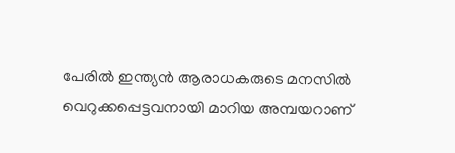പേരിൽ ഇന്ത്യൻ ആരാധകരുടെ മനസിൽ വെറുക്കപ്പെട്ടവനായി മാറിയ അമ്പയറാണ്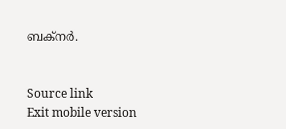ബക്നർ.


Source link
Exit mobile version